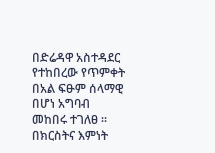በድሬዳዋ አስተዳደር የተከበረው የጥምቀት በአል ፍፁም ሰላማዊ በሆነ አግባብ መከበሩ ተገለፀ ።
በክርስትና እምነት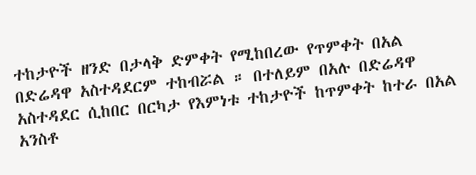ተከታዮች ዘንድ በታላቅ ድምቀት የሚከበረው የጥምቀት በአል በድሬዳዋ አስተዳደርም ተከብሯል ። በተለይም በአሉ በድሬዳዋ አስተዳደር ሲከበር በርካታ የእምነቱ ተከታዮች ከጥምቀት ከተራ በአል አንስቶ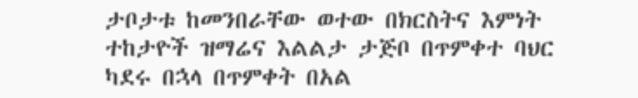ታቦታቱ ከመንበራቸው ወተው በክርስትና እምነት ተከታዮች ዝማሬና እልልታ ታጅቦ በጥምቀተ ባህር ካደሩ በኋላ በጥምቀት በአል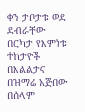ቀን ታቦታቱ ወደ ደብራቸው በርካታ የእምነቱ ተከታዮች በእልልታና በዝማሬ አጅበው በሰላም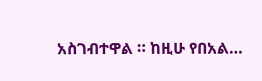አስገብተዋል ። ከዚሁ የበአል…